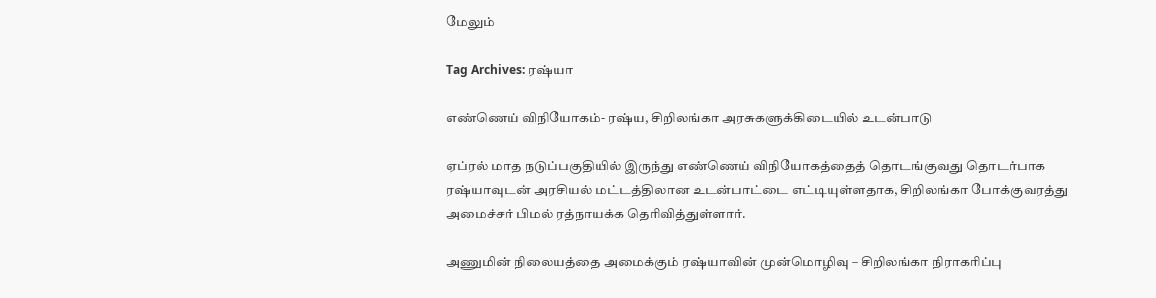மேலும்

Tag Archives: ரஷ்யா

எண்ணெய் விநியோகம்- ரஷ்ய, சிறிலங்கா அரசுகளுக்கிடையில் உடன்பாடு

ஏப்ரல் மாத நடுப்பகுதியில் இருந்து எண்ணெய் விநியோகத்தைத் தொடங்குவது தொடர்பாக ரஷ்யாவுடன் அரசியல் மட்டத்திலான உடன்பாட்டை எட்டியுள்ளதாக, சிறிலங்கா போக்குவரத்து அமைச்சர் பிமல் ரத்நாயக்க தெரிவித்துள்ளார்.

அணுமின் நிலையத்தை அமைக்கும் ரஷ்யாவின் முன்மொழிவு – சிறிலங்கா நிராகரிப்பு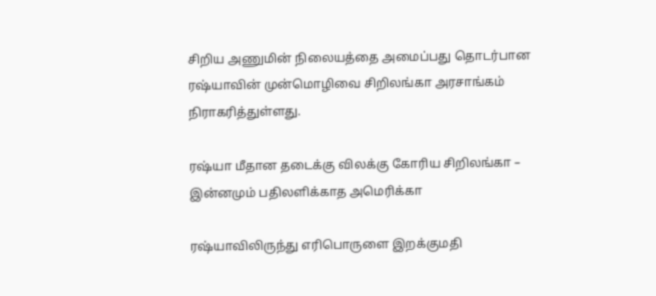சிறிய அணுமின் நிலையத்தை அமைப்பது தொடர்பான ரஷ்யாவின் முன்மொழிவை சிறிலங்கா அரசாங்கம் நிராகரித்துள்ளது.

ரஷ்யா மீதான தடைக்கு விலக்கு கோரிய சிறிலங்கா – இன்னமும் பதிலளிக்காத அமெரிக்கா

ரஷ்யாவிலிருந்து எரிபொருளை இறக்குமதி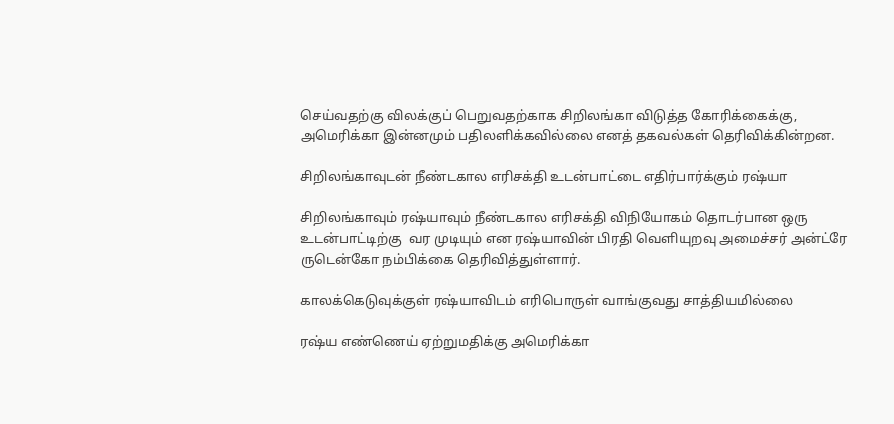செய்வதற்கு விலக்குப் பெறுவதற்காக சிறிலங்கா விடுத்த கோரிக்கைக்கு, அமெரிக்கா இன்னமும் பதிலளிக்கவில்லை எனத் தகவல்கள் தெரிவிக்கின்றன.

சிறிலங்காவுடன் நீண்டகால எரிசக்தி உடன்பாட்டை எதிர்பார்க்கும் ரஷ்யா

சிறிலங்காவும் ரஷ்யாவும் நீண்டகால எரிசக்தி விநியோகம் தொடர்பான ஒரு உடன்பாட்டிற்கு  வர முடியும் என ரஷ்யாவின் பிரதி வெளியுறவு அமைச்சர் அன்ட்ரே ருடென்கோ நம்பிக்கை தெரிவித்துள்ளார்.

காலக்கெடுவுக்குள் ரஷ்யாவிடம் எரிபொருள் வாங்குவது சாத்தியமில்லை

ரஷ்ய எண்ணெய் ஏற்றுமதிக்கு அமெரிக்கா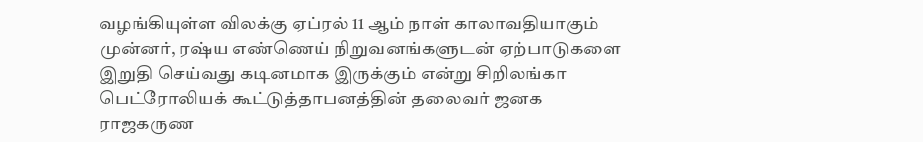வழங்கியுள்ள விலக்கு ஏப்ரல் 11 ஆம் நாள் காலாவதியாகும் முன்னர், ரஷ்ய எண்ணெய் நிறுவனங்களுடன் ஏற்பாடுகளை இறுதி செய்வது கடினமாக இருக்கும் என்று சிறிலங்கா பெட்ரோலியக் கூட்டுத்தாபனத்தின் தலைவர் ஜனக ராஜகருண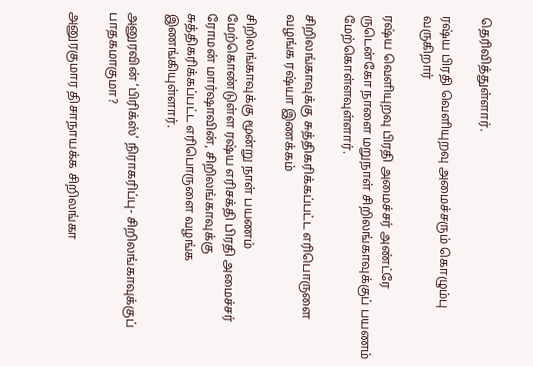தெரிவித்துள்ளார்.

ரஷ்ய பிரதி வெளியுறவு அமைச்சரும் கொழும்பு வருகிறார்

ரஷ்ய வெளியுறவு பிரதி அமைச்சர் அண்ட்ரே ருடென்கோ நாளை மறுநாள் சிறிலங்காவுக்குப் பயணம் மேற்கொள்ளவுள்ளார்.

சிறிலங்காவுக்கு சுத்திகரிக்கப்பட்ட எரிபொருளை வழங்க ரஷ்யா இணக்கம்

சிறிலங்காவுக்கு மூன்று நாள் பயணம் மேற்கொண்டுள்ள ரஷ்ய எரிசக்தி பிரதி அமைச்சர் ரோமன் மார்ஷாவின், சிறிலங்காவுக்கு சுத்திகரிக்கப்பட்ட எரிபொருளை வழங்க இணங்கியுள்ளார்.

அனுரவின் ‘பிரிக்ஸ்’ நிராகரிப்பு- சிறிலங்காவுக்குப் பாதகமாகுமா?

அனுரகுமார திசாநாயக்க சிறிலங்கா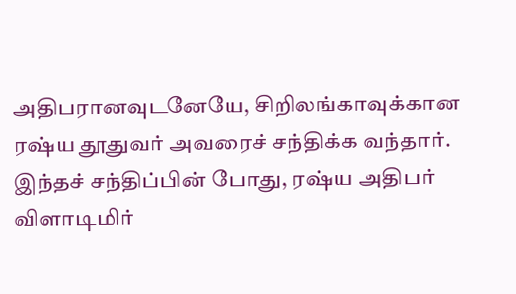அதிபரானவுடனேயே, சிறிலங்காவுக்கான ரஷ்ய தூதுவர் அவரைச் சந்திக்க வந்தார். இந்தச் சந்திப்பின் போது, ரஷ்ய அதிபர் விளாடிமிர்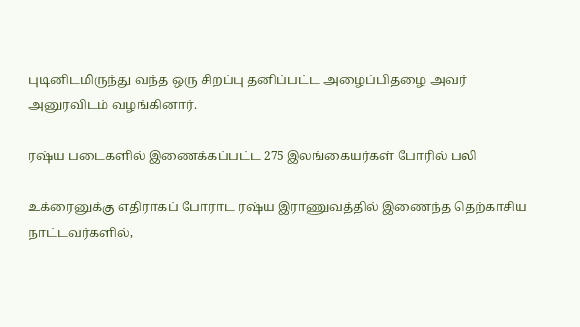புடினிடமிருந்து வந்த ஒரு சிறப்பு தனிப்பட்ட அழைப்பிதழை அவர் அனுரவிடம் வழங்கினார்.

ரஷ்ய படைகளில் இணைக்கப்பட்ட 275 இலங்கையர்கள் போரில் பலி

உக்ரைனுக்கு எதிராகப் போராட ரஷ்ய இராணுவத்தில் இணைந்த தெற்காசிய நாட்டவர்களில்,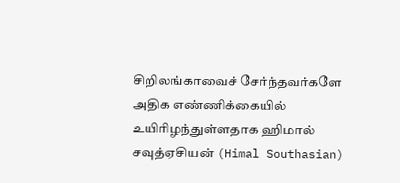சிறிலங்காவைச் சேர்ந்தவர்களே அதிக எண்ணிக்கையில் உயிரிழந்துள்ளதாக ஹிமால் சவுத்ஏசியன் (Himal Southasian)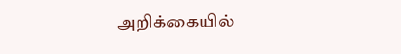அறிக்கையில்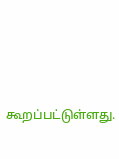கூறப்பட்டுள்ளது.